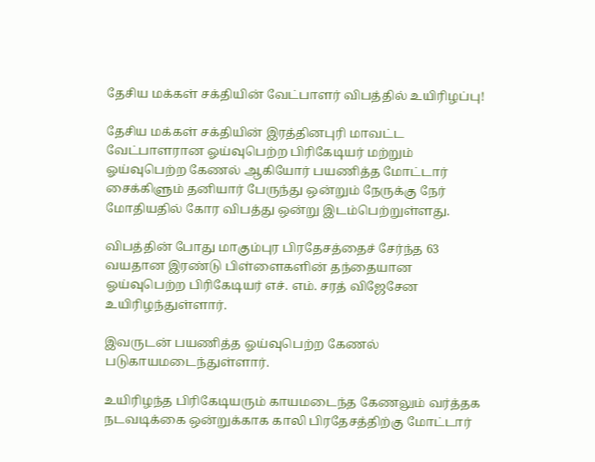தேசிய மக்கள் சக்தியின் வேட்பாளர் விபத்தில் உயிரிழப்பு!

தேசிய மக்கள் சக்தியின் இரத்தினபுரி மாவட்ட வேட்பாளரான ஓய்வுபெற்ற பிரிகேடியர் மற்றும் ஓய்வுபெற்ற கேணல் ஆகியோர் பயணித்த மோட்டார் சைக்கிளும் தனியார் பேருந்து ஒன்றும் நேருக்கு நேர் மோதியதில் கோர விபத்து ஒன்று இடம்பெற்றுள்ளது.

விபத்தின் போது மாகும்புர பிரதேசத்தைச் சேர்ந்த 63 வயதான இரண்டு பிள்ளைகளின் தந்தையான ஓய்வுபெற்ற பிரிகேடியர் எச். எம். சரத் விஜேசேன உயிரிழந்துள்ளார்.

இவருடன் பயணித்த ஓய்வுபெற்ற கேணல் படுகாயமடைந்துள்ளார்.

உயிரிழந்த பிரிகேடியரும் காயமடைந்த கேணலும் வர்த்தக நடவடிக்கை ஒன்றுக்காக காலி பிரதேசத்திற்கு மோட்டார்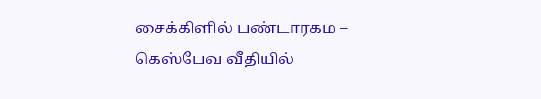சைக்கிளில் பண்டாரகம – கெஸ்பேவ வீதியில்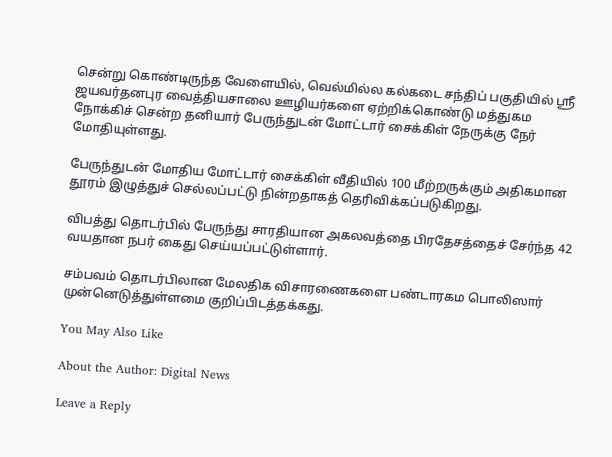சென்று கொண்டிருந்த வேளையில், வெல்மில்ல கல்கடை சந்திப் பகுதியில் ஸ்ரீ ஜயவர்தனபுர வைத்தியசாலை ஊழியர்களை ஏற்றிக்கொண்டு மத்துகம நோக்கிச் சென்ற தனியார் பேருந்துடன் மோட்டார் சைக்கிள் நேருக்கு நேர் மோதியுள்ளது.

பேருந்துடன் மோதிய மோட்டார் சைக்கிள் வீதியில் 100 மீற்றருக்கும் அதிகமான தூரம் இழுத்துச் செல்லப்பட்டு நின்றதாகத் தெரிவிக்கப்படுகிறது.

விபத்து தொடர்பில் பேருந்து சாரதியான அகலவத்தை பிரதேசத்தைச் சேர்ந்த 42 வயதான நபர் கைது செய்யப்பட்டுள்ளார்.

சம்பவம் தொடர்பிலான மேலதிக விசாரணைகளை பண்டாரகம பொலிஸார் முன்னெடுத்துள்ளமை குறிப்பிடத்தக்கது.

You May Also Like

About the Author: Digital News

Leave a Reply